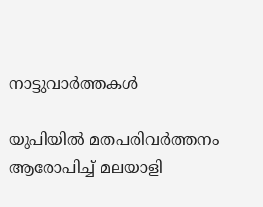നാട്ടുവാര്‍ത്തകള്‍

യുപിയില്‍ മതപരിവര്‍ത്തനം ആരോപിച്ച് മലയാളി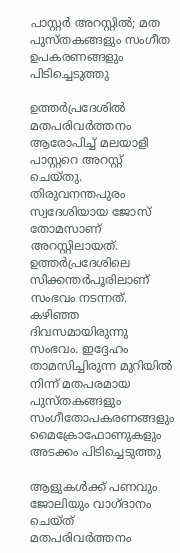പാസ്റ്റര്‍ അറസ്റ്റില്‍; മത പുസ്തകങ്ങളും സംഗീത ഉപകരണങ്ങളും പിടിച്ചെടുത്തു

ഉത്തര്‍പ്രദേശില്‍ മതപരിവര്‍ത്തനം ആരോപിച്ച് മലയാളി പാസ്റ്ററെ അറസ്റ്റ് ചെയ്തു. തിരുവനന്തപുരം സ്വദേശിയായ ജോസ് തോമസാണ് അറസ്റ്റിലായത്. ഉത്തര്‍പ്രദേശിലെ സിക്കന്തര്‍പൂരിലാണ് സംഭവം നടന്നത്. കഴിഞ്ഞ ദിവസമായിരുന്നു സംഭവം. ഇദ്ദേഹം താമസിച്ചിരുന്ന മുറിയില്‍ നിന്ന് മതപരമായ പുസ്തകങ്ങളും സംഗീതോപകരണങ്ങളും മൈക്രോഫോണുകളും അടക്കം പിടിച്ചെടുത്തു

ആളുകള്‍ക്ക് പണവും ജോലിയും വാഗ്ദാനം ചെയ്ത് മതപരിവര്‍ത്തനം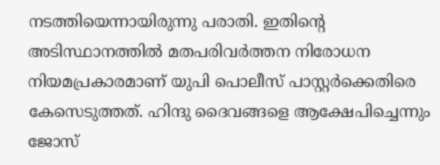നടത്തിയെന്നായിരുന്നു പരാതി. ഇതിന്റെ അടിസ്ഥാനത്തില്‍ മതപരിവര്‍ത്തന നിരോധന നിയമപ്രകാരമാണ് യുപി പൊലീസ് പാസ്റ്റര്‍ക്കെതിരെ കേസെടുത്തത്. ഹിന്ദു ദൈവങ്ങളെ ആക്ഷേപിച്ചെന്നും ജോസ്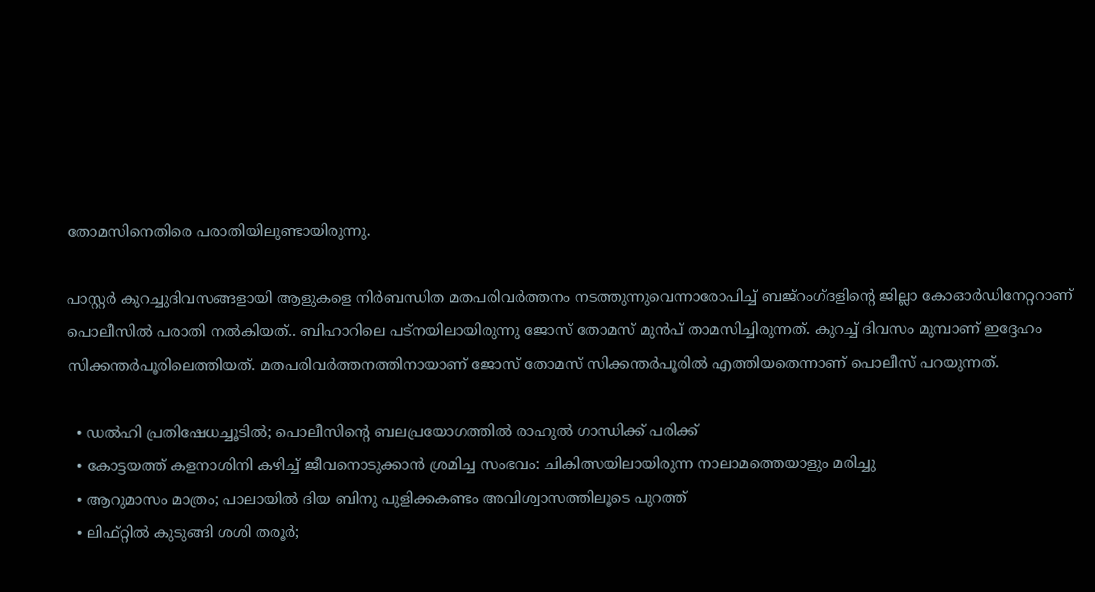തോമസിനെതിരെ പരാതിയിലുണ്ടായിരുന്നു.

പാസ്റ്റര്‍ കുറച്ചുദിവസങ്ങളായി ആളുകളെ നിര്‍ബന്ധിത മതപരിവര്‍ത്തനം നടത്തുന്നുവെന്നാരോപിച്ച് ബജ്റംഗ്ദളിന്റെ ജില്ലാ കോഓര്‍ഡിനേറ്ററാണ് പൊലീസില്‍ പരാതി നല്‍കിയത്.. ബിഹാറിലെ പട്നയിലായിരുന്നു ജോസ് തോമസ് മുന്‍പ് താമസിച്ചിരുന്നത്. കുറച്ച് ദിവസം മുമ്പാണ് ഇദ്ദേഹം സിക്കന്തര്‍പൂരിലെത്തിയത്. മതപരിവര്‍ത്തനത്തിനായാണ് ജോസ് തോമസ് സിക്കന്തര്‍പൂരില്‍ എത്തിയതെന്നാണ് പൊലീസ് പറയുന്നത്.

  • ഡല്‍ഹി പ്രതിഷേധച്ചൂടില്‍; പൊലീസിന്റെ ബലപ്രയോഗത്തില്‍ രാഹുല്‍ ഗാന്ധിക്ക് പരിക്ക്
  • കോട്ടയത്ത് കളനാശിനി കഴിച്ച് ജീവനൊടുക്കാന്‍ ശ്രമിച്ച സംഭവം: ചികിത്സയിലായിരുന്ന നാലാമത്തെയാളും മരിച്ചു
  • ആറുമാസം മാത്രം; പാലായില്‍ ദിയ ബിനു പുളിക്കകണ്ടം അവിശ്വാസത്തിലൂടെ പുറത്ത്
  • ലിഫ്റ്റില്‍ കുടുങ്ങി ശശി തരൂര്‍;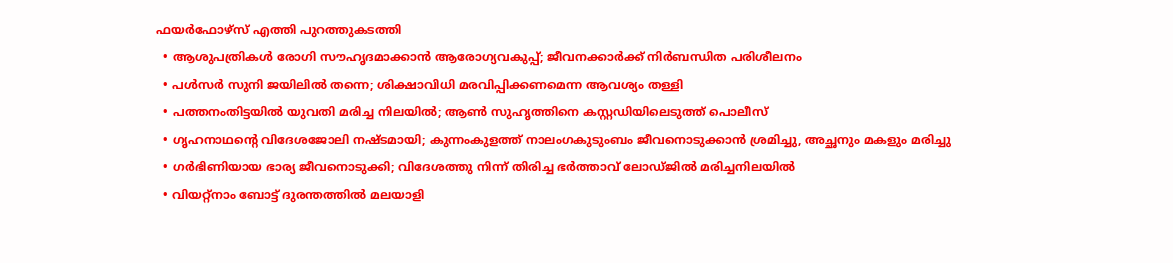ഫയര്‍ഫോഴ്‌സ് എത്തി പുറത്തുകടത്തി
  • ആശുപത്രികള്‍ രോഗി സൗഹൃദമാക്കാന്‍ ആരോഗ്യവകുപ്പ്; ജീവനക്കാര്‍ക്ക് നിര്‍ബന്ധിത പരിശീലനം
  • പള്‍സര്‍ സുനി ജയിലില്‍ തന്നെ; ശിക്ഷാവിധി മരവിപ്പിക്കണമെന്ന ആവശ്യം തള്ളി
  • പത്തനംതിട്ടയില്‍ യുവതി മരിച്ച നിലയില്‍; ആണ്‍ സുഹൃത്തിനെ കസ്റ്റഡിയിലെടുത്ത് പൊലീസ്
  • ഗൃഹനാഥന്റെ വിദേശജോലി നഷ്ടമായി; കുന്നംകുളത്ത് നാലംഗകുടുംബം ജീവനൊടുക്കാന്‍ ശ്രമിച്ചു, അച്ഛനും മകളും മരിച്ചു
  • ഗര്‍ഭിണിയായ ഭാര്യ ജീവനൊടുക്കി; വിദേശത്തു നിന്ന് തിരിച്ച ഭര്‍ത്താവ് ലോഡ്ജില്‍ മരിച്ചനിലയില്‍
  • വിയറ്റ്നാം ബോട്ട് ദുരന്തത്തില്‍ മലയാളി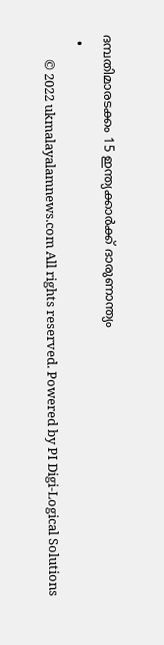ദമ്പതിമാരടക്കം 15 ഇന്ത്യക്കാര്‍ക്ക് ദാരുണാന്ത്യം
  •
        © 2022 ukmalayalamnews.com All rights reserved. Powered by PI Digi-Logical Solutions